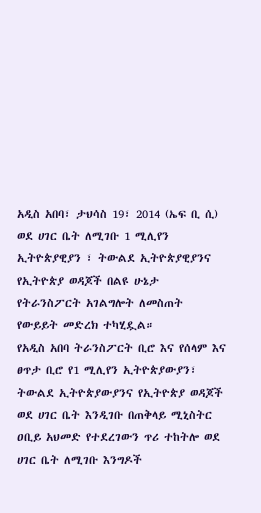አዲስ አበባ፣ ታህሳስ 19፣ 2014 (ኤፍ ቢ ሲ) ወደ ሀገር ቤት ለሚገቡ 1 ሚሊየን ኢትዮጵያዊያን ፣ ትውልደ ኢትዮጵያዊያንና የኢትዮጵያ ወዳጆች በልዩ ሁኔታ የትራንስፖርት አገልግሎት ለመስጠት የውይይት መድረክ ተካሂዷል።
የአዲስ አበባ ትራንስፖርት ቢሮ እና የሰላም እና ፀጥታ ቢሮ የ1 ሚሊየን ኢትዮጵያውያን፣ ትውልደ ኢትዮጵያውያንና የኢትዮጵያ ወዳጆች ወደ ሀገር ቤት እንዲገቡ በጠቅላይ ሚኒስትር ዐቢይ አህመድ የተደረገውን ጥሪ ተከትሎ ወደ ሀገር ቤት ለሚገቡ እንግዶች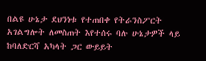በልዩ ሁኔታ ደህንነቱ የተጠበቀ የትራንስፖርት አገልግሎት ለመስጠት እየተሰሩ ባሉ ሁኔታዎች ላይ ከባለድርሻ አካላት ጋር ውይይት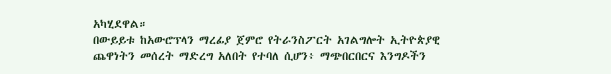አካሂደዋል።
በውይይቱ ከአውሮፕላን ማረፊያ ጀምሮ የትራንስፖርት አገልግሎት ኢትዮጵያዊ ጨዋነትን መሰረት ማድረግ አለበት የተባለ ሲሆን፥ ማጭበርበርና እንግዶችን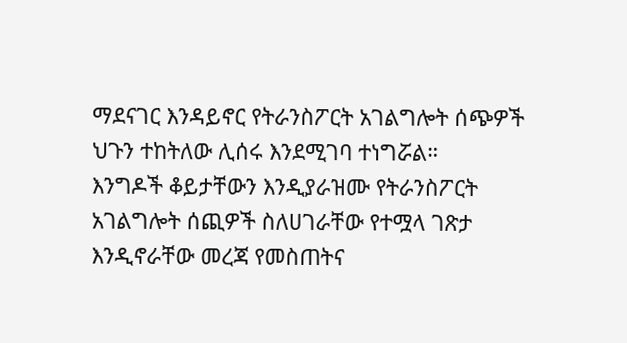ማደናገር እንዳይኖር የትራንስፖርት አገልግሎት ሰጭዎች ህጉን ተከትለው ሊሰሩ እንደሚገባ ተነግሯል።
እንግዶች ቆይታቸውን እንዲያራዝሙ የትራንስፖርት አገልግሎት ሰጪዎች ስለሀገራቸው የተሟላ ገጽታ እንዲኖራቸው መረጃ የመስጠትና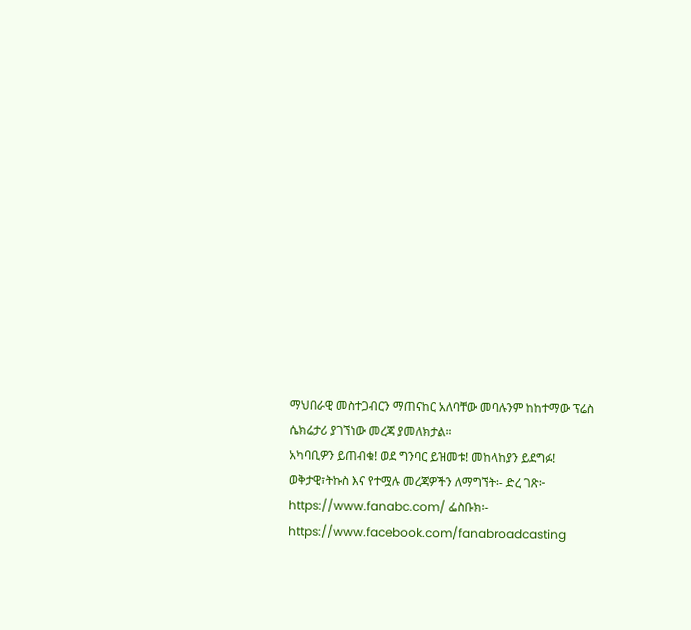ማህበራዊ መስተጋብርን ማጠናከር አለባቸው መባሉንም ከከተማው ፕሬስ ሴክሬታሪ ያገኘነው መረጃ ያመለክታል።
አካባቢዎን ይጠብቁ! ወደ ግንባር ይዝመቱ! መከላከያን ይደግፉ!
ወቅታዊ፣ትኩስ እና የተሟሉ መረጃዎችን ለማግኘት፡- ድረ ገጽ፦ https://www.fanabc.com/ ፌስቡክ፡- https://www.facebook.com/fanabroadcasting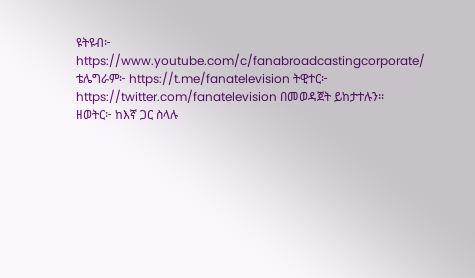ዩትዩብ፦ https://www.youtube.com/c/fanabroadcastingcorporate/ ቴሌግራም፦ https://t.me/fanatelevision ትዊተር፦ https://twitter.com/fanatelevision በመወዳጀት ይከታተሉን፡፡
ዘወትር፦ ከእኛ ጋር ስላሉ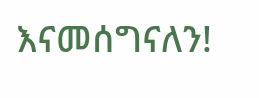እናመሰግናለን!